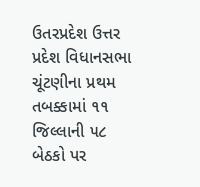ઉતરપ્રદેશ ઉત્તર પ્રદેશ વિધાનસભા ચૂંટણીના પ્રથમ તબક્કામાં ૧૧ જિલ્લાની ૫૮ બેઠકો પર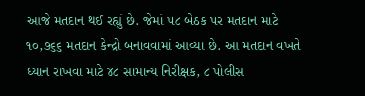આજે મતદાન થઈ રહ્યું છે. જેમાં ૫૮ બેઠક પર મતદાન માટે ૧૦,૭૬૬ મતદાન કેન્દ્રો બનાવવામાં આવ્યા છે. આ મતદાન વખતે ધ્યાન રાખવા માટે ૪૮ સામાન્ય નિરીક્ષક, ૮ પોલીસ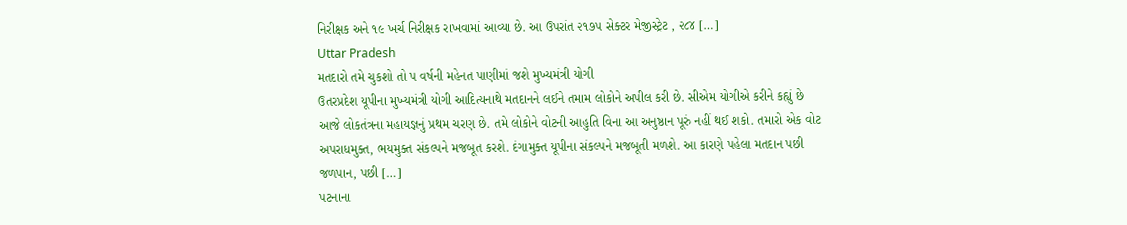નિરીક્ષક અને ૧૯ ખર્ચ નિરીક્ષક રાખવામાં આવ્યા છે. આ ઉપરાંત ૨૧૭૫ સેક્ટર મેજીસ્ટ્રેટ , ૨૮૪ […]
Uttar Pradesh
મતદારો તમે ચુકશો તો પ વર્ષની મહેનત પાણીમાં જશે મુખ્યમંત્રી યોગી
ઉતરપ્રદેશ યૂપીના મુખ્યમંત્રી યોગી આદિત્યનાથે મતદાનને લઈને તમામ લોકોને અપીલ કરી છે. સીએમ યોગીએ કરીને કહ્યું છે આજે લોકતંત્રના મહાયજ્ઞનું પ્રથમ ચરણ છે. તમે લોકોને વોટની આહુતિ વિના આ અનુષ્ઠાન પૂરું નહીં થઈ શકો. તમારો એક વોટ અપરાધમુક્ત, ભયમુક્ત સંકલ્પને મજબૂત કરશે. દંગામુક્ત યૂપીના સંકલ્પને મજબૂતી મળશે. આ કારણે પહેલા મતદાન પછી જળપાન, પછી […]
પટનાના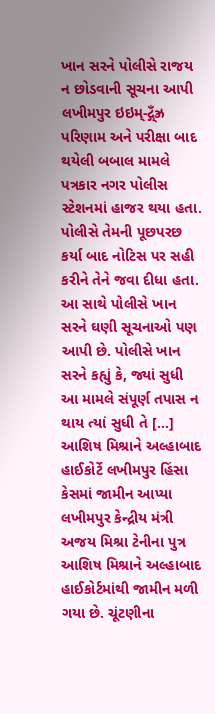ખાન સરને પોલીસે રાજય ન છોડવાની સૂચના આપી
લખીમપુર ઇઇમ્-દ્ગ્ઁઝ્ર પરિણામ અને પરીક્ષા બાદ થયેલી બબાલ મામલે પત્રકાર નગર પોલીસ સ્ટેશનમાં હાજર થયા હતા. પોલીસે તેમની પૂછપરછ કર્યા બાદ નોટિસ પર સહી કરીને તેને જવા દીધા હતા. આ સાથે પોલીસે ખાન સરને ઘણી સૂચનાઓ પણ આપી છે. પોલીસે ખાન સરને કહ્યું કે, જ્યાં સુધી આ મામલે સંપૂર્ણ તપાસ ન થાય ત્યાં સુધી તે […]
આશિષ મિશ્રાને અલ્હાબાદ હાઈકોર્ટે લખીમપુર હિંસા કેસમાં જામીન આપ્યા
લખીમપુર કેન્દ્રીય મંત્રી અજય મિશ્રા ટેનીના પુત્ર આશિષ મિશ્રાને અલ્હાબાદ હાઈકોર્ટમાંથી જામીન મળી ગયા છે. ચૂંટણીના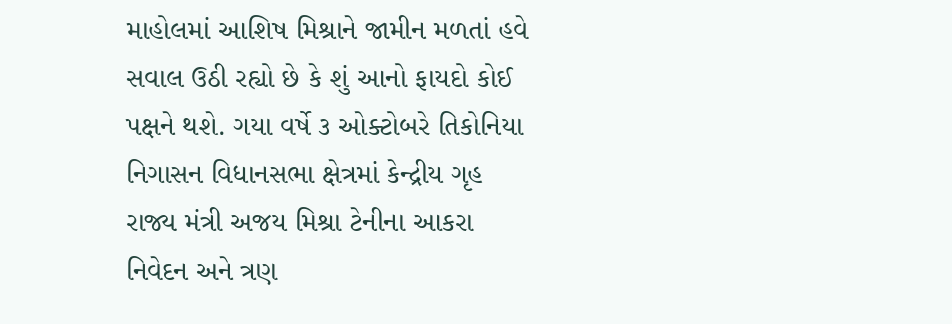માહોલમાં આશિષ મિશ્રાને જામીન મળતાં હવે સવાલ ઉઠી રહ્યો છે કે શું આનો ફાયદો કોઈ પક્ષને થશે. ગયા વર્ષે ૩ ઓક્ટોબરે તિકોનિયા નિગાસન વિધાનસભા ક્ષેત્રમાં કેન્દ્રીય ગૃહ રાજ્ય મંત્રી અજય મિશ્રા ટેનીના આકરા નિવેદન અને ત્રણ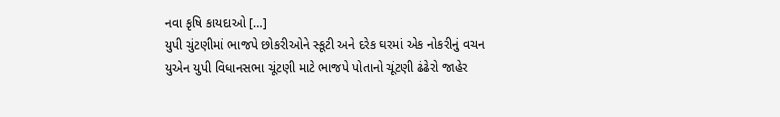નવા કૃષિ કાયદાઓ […]
યુપી ચુંટણીમાં ભાજપે છોકરીઓને સ્કૂટી અને દરેક ઘરમાં એક નોકરીનું વચન
યુએન યુપી વિધાનસભા ચૂંટણી માટે ભાજપે પોતાનો ચૂંટણી ઢંઢેરો જાહેર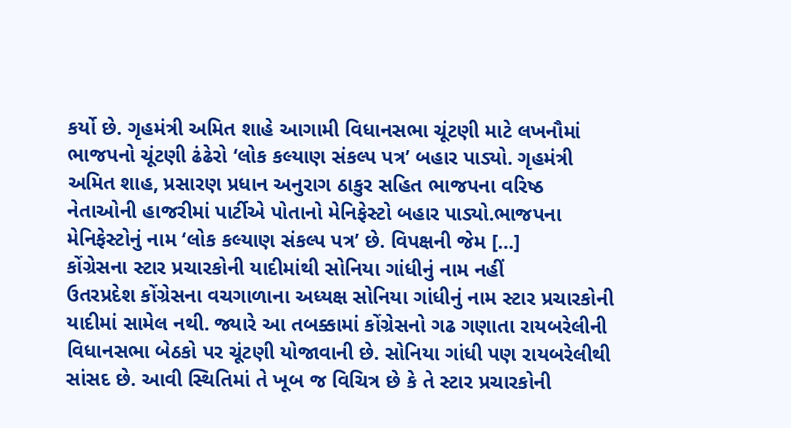કર્યો છે. ગૃહમંત્રી અમિત શાહે આગામી વિધાનસભા ચૂંટણી માટે લખનૌમાં ભાજપનો ચૂંટણી ઢંઢેરો ‘લોક કલ્યાણ સંકલ્પ પત્ર’ બહાર પાડ્યો. ગૃહમંત્રી અમિત શાહ, પ્રસારણ પ્રધાન અનુરાગ ઠાકુર સહિત ભાજપના વરિષ્ઠ નેતાઓની હાજરીમાં પાર્ટીએ પોતાનો મેનિફેસ્ટો બહાર પાડ્યો.ભાજપના મેનિફેસ્ટોનું નામ ‘લોક કલ્યાણ સંકલ્પ પત્ર’ છે. વિપક્ષની જેમ […]
કોંગ્રેસના સ્ટાર પ્રચારકોની યાદીમાંથી સોનિયા ગાંધીનું નામ નહીં
ઉતરપ્રદેશ કોંગ્રેસના વચગાળાના અધ્યક્ષ સોનિયા ગાંધીનું નામ સ્ટાર પ્રચારકોની યાદીમાં સામેલ નથી. જ્યારે આ તબક્કામાં કોંગ્રેસનો ગઢ ગણાતા રાયબરેલીની વિધાનસભા બેઠકો પર ચૂંટણી યોજાવાની છે. સોનિયા ગાંધી પણ રાયબરેલીથી સાંસદ છે. આવી સ્થિતિમાં તે ખૂબ જ વિચિત્ર છે કે તે સ્ટાર પ્રચારકોની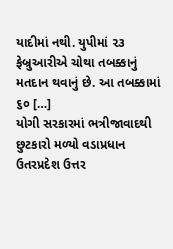યાદીમાં નથી. યુપીમાં ૨૩ ફેબ્રુઆરીએ ચોથા તબક્કાનું મતદાન થવાનું છે. આ તબક્કામાં ૬૦ […]
યોગી સરકારમાં ભત્રીજાવાદથી છુટકારો મળ્યો વડાપ્રધાન
ઉતરપ્રદેશ ઉત્તર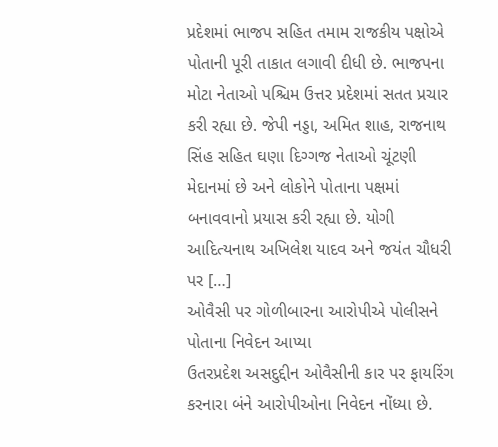પ્રદેશમાં ભાજપ સહિત તમામ રાજકીય પક્ષોએ પોતાની પૂરી તાકાત લગાવી દીધી છે. ભાજપના મોટા નેતાઓ પશ્ચિમ ઉત્તર પ્રદેશમાં સતત પ્રચાર કરી રહ્યા છે. જેપી નડ્ડા, અમિત શાહ, રાજનાથ સિંહ સહિત ઘણા દિગ્ગજ નેતાઓ ચૂંટણી મેદાનમાં છે અને લોકોને પોતાના પક્ષમાં બનાવવાનો પ્રયાસ કરી રહ્યા છે. યોગી આદિત્યનાથ અખિલેશ યાદવ અને જયંત ચૌધરી પર […]
ઓવૈસી પર ગોળીબારના આરોપીએ પોલીસને પોતાના નિવેદન આપ્યા
ઉતરપ્રદેશ અસદુદ્દીન ઓવૈસીની કાર પર ફાયરિંગ કરનારા બંને આરોપીઓના નિવેદન નોંધ્યા છે.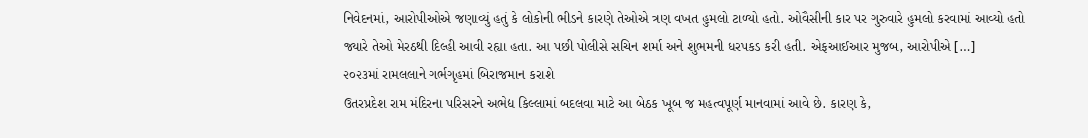નિવેદનમાં, આરોપીઓએ જણાવ્યું હતું કે લોકોની ભીડને કારણે તેઓએ ત્રણ વખત હુમલો ટાળ્યો હતો. ઓવૈસીની કાર પર ગુરુવારે હુમલો કરવામાં આવ્યો હતો જ્યારે તેઓ મેરઠથી દિલ્હી આવી રહ્યા હતા. આ પછી પોલીસે સચિન શર્મા અને શુભમની ધરપકડ કરી હતી. એફઆઈઆર મુજબ, આરોપીએ […]
૨૦૨૩માં રામલલાને ગર્ભગૃહમાં બિરાજમાન કરાશે
ઉતરપ્રદેશ રામ મંદિરના પરિસરને અભેદ્ય કિલ્લામાં બદલવા માટે આ બેઠક ખૂબ જ મહત્વપૂર્ણ માનવામાં આવે છે. કારણ કે,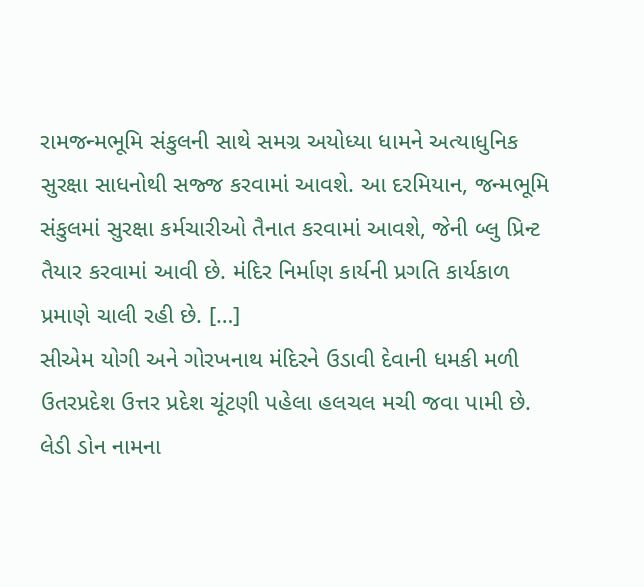રામજન્મભૂમિ સંકુલની સાથે સમગ્ર અયોધ્યા ધામને અત્યાધુનિક સુરક્ષા સાધનોથી સજ્જ કરવામાં આવશે. આ દરમિયાન, જન્મભૂમિ સંકુલમાં સુરક્ષા કર્મચારીઓ તૈનાત કરવામાં આવશે, જેની બ્લુ પ્રિન્ટ તૈયાર કરવામાં આવી છે. મંદિર નિર્માણ કાર્યની પ્રગતિ કાર્યકાળ પ્રમાણે ચાલી રહી છે. […]
સીએમ યોગી અને ગોરખનાથ મંદિરને ઉડાવી દેવાની ધમકી મળી
ઉતરપ્રદેશ ઉત્તર પ્રદેશ ચૂંટણી પહેલા હલચલ મચી જવા પામી છે. લેડી ડોન નામના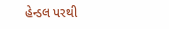હેન્ડલ પરથી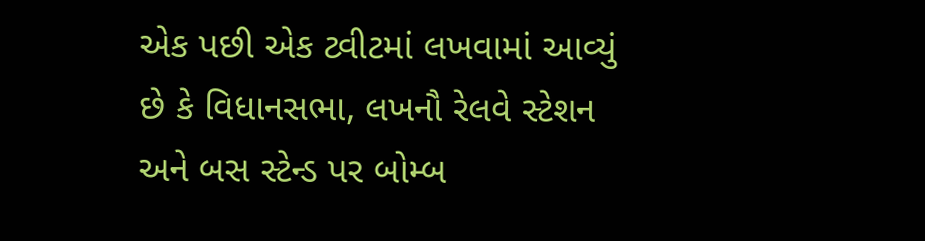એક પછી એક ટ્વીટમાં લખવામાં આવ્યું છે કે વિધાનસભા, લખનૌ રેલવે સ્ટેશન અને બસ સ્ટેન્ડ પર બોમ્બ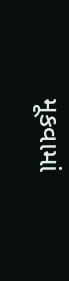મૂકવામાં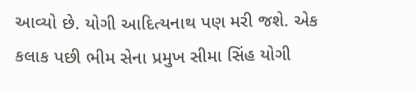આવ્યો છે. યોગી આદિત્યનાથ પણ મરી જશે. એક કલાક પછી ભીમ સેના પ્રમુખ સીમા સિંહ યોગી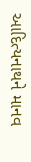આદિત્યનાથને માનવ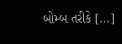બોમ્બ તરીકે […]